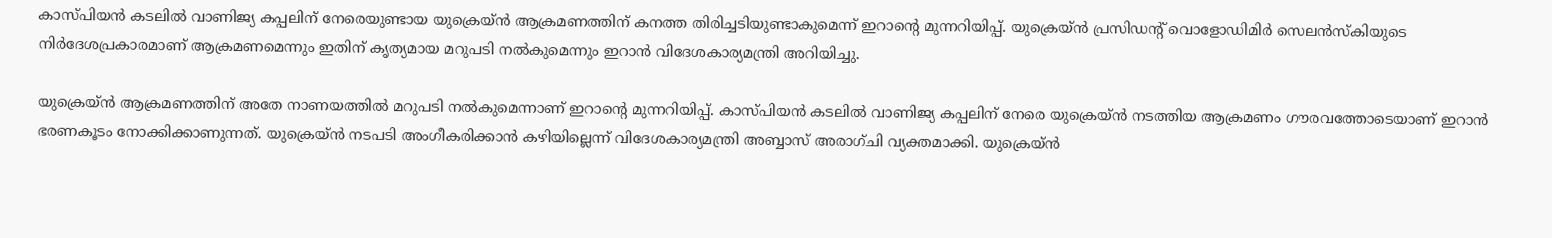കാസ്പിയന്‍ കടലില്‍ വാണിജ്യ കപ്പലിന് നേരെയുണ്ടായ യുക്രെയ്ന്‍ ആക്രമണത്തിന് കനത്ത തിരിച്ചടിയുണ്ടാകുമെന്ന് ഇറാന്റെ മുന്നറിയിപ്പ്. യുക്രെയ്ന്‍ പ്രസിഡന്റ് വൊളോഡിമിര്‍ സെലന്‍സ്‌കിയുടെ നിര്‍ദേശപ്രകാരമാണ് ആക്രമണമെന്നും ഇതിന് കൃത്യമായ മറുപടി നല്‍കുമെന്നും ഇറാന്‍ വിദേശകാര്യമന്ത്രി അറിയിച്ചു.

യുക്രെയ്ന്‍ ആക്രമണത്തിന് അതേ നാണയത്തില്‍ മറുപടി നല്‍കുമെന്നാണ് ഇറാന്റെ മുന്നറിയിപ്പ്. കാസ്പിയന്‍ കടലില്‍ വാണിജ്യ കപ്പലിന് നേരെ യുക്രെയ്ന്‍ നടത്തിയ ആക്രമണം ഗൗരവത്തോടെയാണ് ഇറാന്‍ ഭരണകൂടം നോക്കിക്കാണുന്നത്. യുക്രെയ്ന്‍ നടപടി അംഗീകരിക്കാന്‍ കഴിയില്ലെന്ന് വിദേശകാര്യമന്ത്രി അബ്ബാസ് അരാഗ്ചി വ്യക്തമാക്കി. യുക്രെയ്ന്‍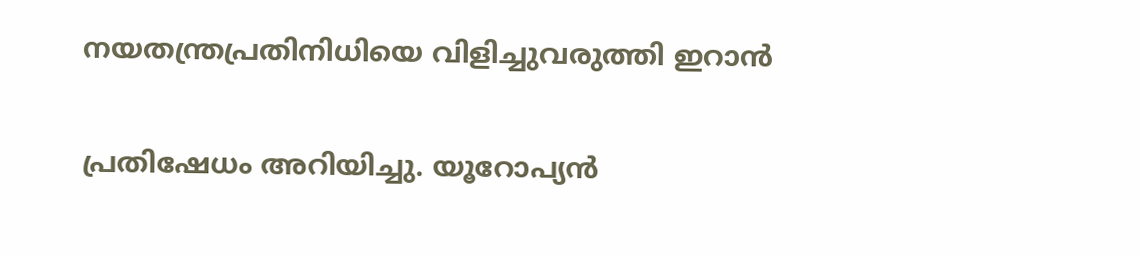നയതന്ത്രപ്രതിനിധിയെ വിളിച്ചുവരുത്തി ഇറാന്‍

പ്രതിഷേധം അറിയിച്ചു. യൂറോപ്യന്‍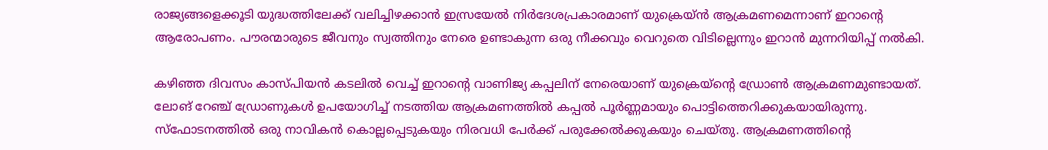രാജ്യങ്ങളെക്കൂടി യുദ്ധത്തിലേക്ക് വലിച്ചിഴക്കാന്‍ ഇസ്രയേല്‍ നിര്‍ദേശപ്രകാരമാണ് യുക്രെയ്ന്‍ ആക്രമണമെന്നാണ് ഇറാന്റെ ആരോപണം. പൗരന്മാരുടെ ജീവനും സ്വത്തിനും നേരെ ഉണ്ടാകുന്ന ഒരു നീക്കവും വെറുതെ വിടില്ലെന്നും ഇറാന്‍ മുന്നറിയിപ്പ് നല്‍കി.

കഴിഞ്ഞ ദിവസം കാസ്പിയന്‍ കടലില്‍ വെച്ച് ഇറാന്റെ വാണിജ്യ കപ്പലിന് നേരെയാണ് യുക്രെയ്‌ന്റെ ഡ്രോണ്‍ ആക്രമണമുണ്ടായത്. ലോങ് റേഞ്ച് ഡ്രോണുകള്‍ ഉപയോഗിച്ച് നടത്തിയ ആക്രമണത്തില്‍ കപ്പല്‍ പൂര്‍ണ്ണമായും പൊട്ടിത്തെറിക്കുകയായിരുന്നു. സ്‌ഫോടനത്തില്‍ ഒരു നാവികന്‍ കൊല്ലപ്പെടുകയും നിരവധി പേര്‍ക്ക് പരുക്കേല്‍ക്കുകയും ചെയ്തു. ആക്രമണത്തിന്റെ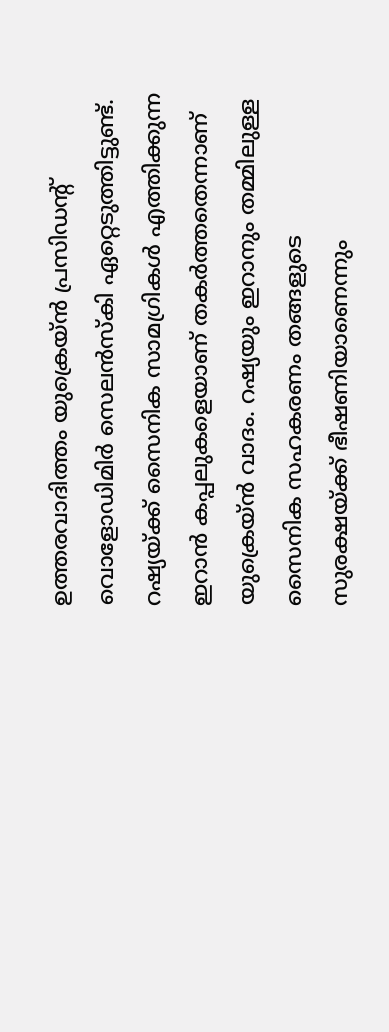ഉത്തരവാദിത്തം യുക്രെയ്ന്‍ പ്രസിഡന്റ് വൊളോഡിമിര്‍ സെലന്‍സ്‌കി ഏറ്റെടുത്തിട്ടുണ്ട്. റഷ്യയ്ക്ക് സൈനിക സാമഗ്രികള്‍ എത്തിക്കുന്ന ഇറാന്‍ കപ്പലുകളെയാണ് തകര്‍ത്തതെന്നാണ് യുക്രെയ്ന്‍ വാദം. റഷ്യയും ഇറാനും തമ്മിലുള്ള സൈനിക സഹകരണം തങ്ങളുടെ സുരക്ഷയ്ക്ക് ഭീഷണിയാണെന്നും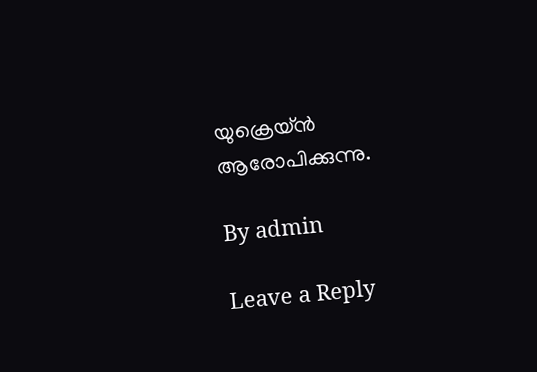യുക്രെയ്ന്‍ ആരോപിക്കുന്നു.

By admin

Leave a Reply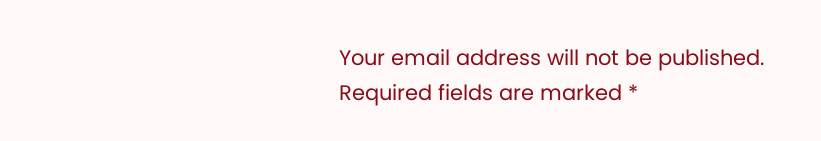Your email address will not be published. Required fields are marked *